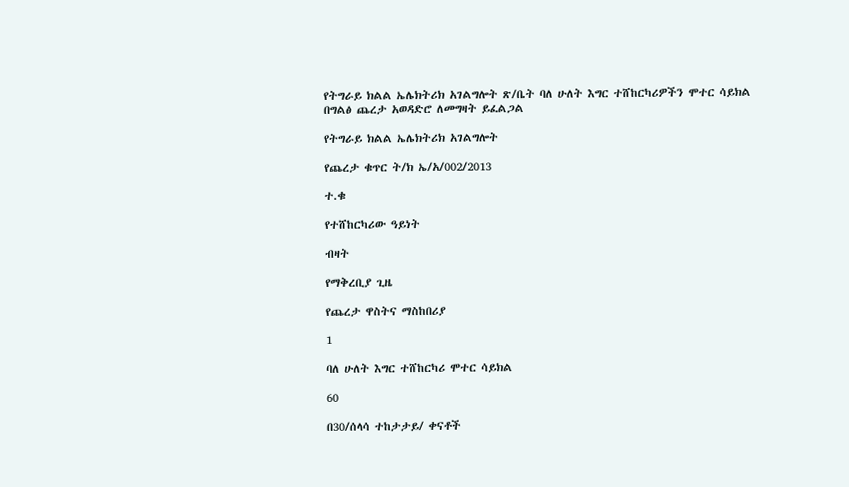የትግራይ ክልል ኤሌክትሪክ አገልግሎት ጽ/ቤት ባለ ሁለት እግር ተሸከርካሪዎችን ሞተር ሳይክል በግልፅ ጨረታ አወዳድሮ ለመግዛት ይፈልጋል

የትግራይ ክልል ኤሌክትሪክ አገልግሎት

የጨረታ ቁጥር ት/ክ ኤ/አ/002/2013

ተ.ቁ

የተሸከርካሪው ዓይነት

ብዛት

የማቅረቢያ ጊዜ

የጨረታ ዋስትና ማስከበሪያ

1

ባለ ሁለት እግር ተሸከርካሪ ሞተር ሳይክል

60

በ30/ሰላሳ ተከታታይ/ ቀናቶች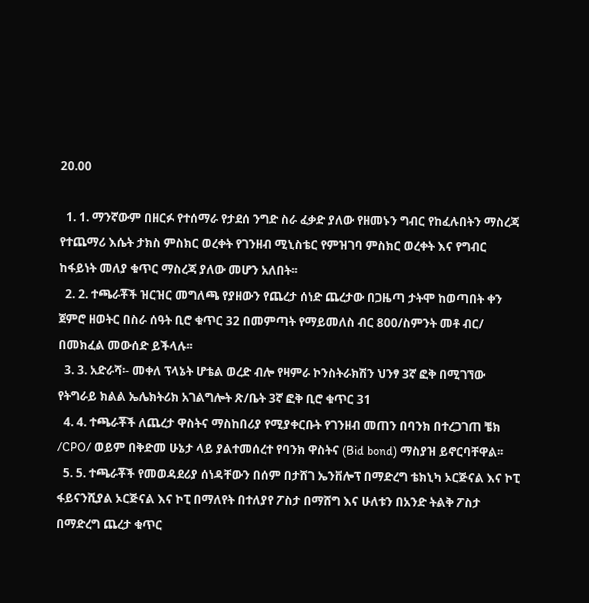20.00

  1. 1. ማንኛውም በዘርፉ የተሰማራ የታደሰ ንግድ ስራ ፈቃድ ያለው የዘመኑን ግብር የከፈሉበትን ማስረጃ የተጨማሪ እሴት ታክስ ምስክር ወረቀት የገንዘብ ሚኒስቴር የምዝገባ ምስክር ወረቀት እና የግብር ከፋይነት መለያ ቁጥር ማስረጃ ያለው መሆን አለበት፡፡
  2. 2. ተጫራቾች ዝርዝር መግለጫ የያዘውን የጨረታ ሰነድ ጨረታው በጋዜጣ ታትሞ ከወጣበት ቀን ጀምሮ ዘወትር በስራ ሰዓት ቢሮ ቁጥር 32 በመምጣት የማይመለስ ብር 800/ስምንት መቶ ብር/ በመክፈል መውሰድ ይችላሉ፡፡
  3. 3. አድራሻ፡- መቀለ ፕላኔት ሆቴል ወረድ ብሎ የዛምራ ኮንስትራክሽን ህንፃ 3ኛ ፎቅ በሚገኘው የትግራይ ክልል ኤሌክትሪክ አገልግሎት ጽ/ቤት 3ኛ ፎቅ ቢሮ ቁጥር 31
  4. 4. ተጫራቾች ለጨረታ ዋስትና ማስከበሪያ የሚያቀርቡት የገንዘብ መጠን በባንክ በተረጋገጠ ቼክ /CPO/ ወይም በቅድመ ሁኔታ ላይ ያልተመሰረተ የባንክ ዋስትና (Bid bond) ማስያዝ ይኖርባቸዋል፡፡
  5. 5. ተጫራቾች የመወዳደሪያ ሰነዳቸውን በሰም በታሸገ ኤንቨሎፕ በማድረግ ቴክኒካ ኦርጅናል እና ኮፒ ፋይናንሺያል ኦርጅናል እና ኮፒ በማለየት በተለያየ ፖስታ በማሸግ እና ሁለቱን በአንድ ትልቅ ፖስታ በማድረግ ጨረታ ቁጥር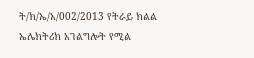ት/ክ/ኤ/አ/002/2013 የትራይ ክልል ኤሌክትሪክ አገልግሎት የሚል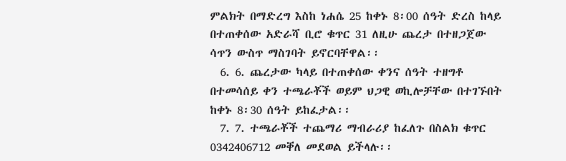ምልክት በማድረግ እስከ ነሐሴ 25 ከቀኑ 8፡00 ሰዓት ድረስ ከላይ በተጠቀሰው አድራሻ ቢሮ ቁጥር 31 ለዚሁ ጨረታ በተዘጋጀው ሳጥን ውስጥ ማስገባት ይኖርባቸዋል፡፡
  6. 6. ጨረታው ካላይ በተጠቀሰው ቀንና ሰዓት ተዘግቶ በተመሳሰይ ቀን ተጫራቾች ወይም ህጋዊ ወኪሎቻቸው በተገኙበት ከቀኑ 8፡30 ሰዓት ይከፈታል፡፡
  7. 7. ተጫራቾች ተጨማሪ ማብራሪያ ከፈለጉ በስልክ ቁጥር 0342406712 መቐለ መደወል ይችላሉ፡፡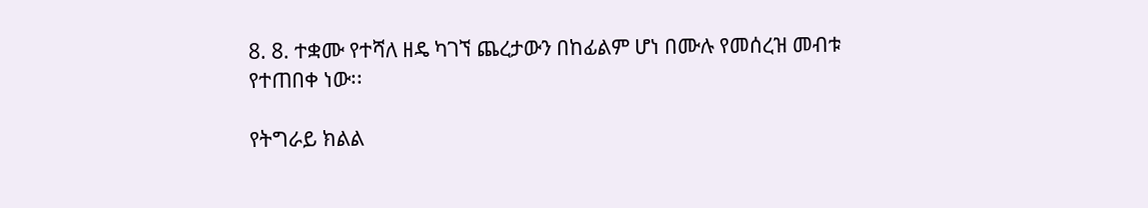8. 8. ተቋሙ የተሻለ ዘዴ ካገኘ ጨረታውን በከፊልም ሆነ በሙሉ የመሰረዝ መብቱ የተጠበቀ ነው፡፡

የትግራይ ክልል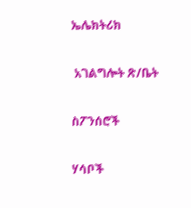ኤሌክትሪክ

 አገልግሎት ጽ/ቤት

ስፖንሰሮች

ሃሳቦች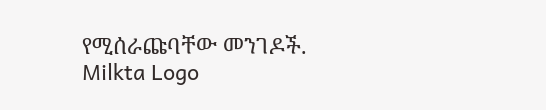የሚሰራጩባቸው መንገዶች.
Milkta Logo